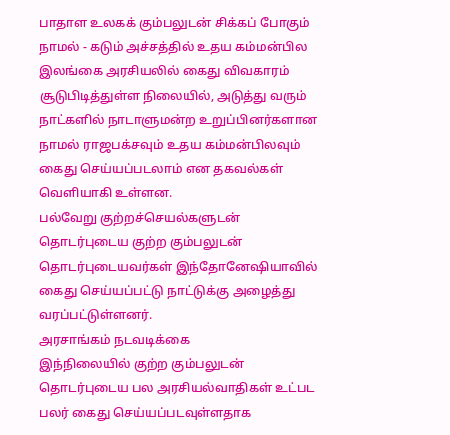பாதாள உலகக் கும்பலுடன் சிக்கப் போகும் நாமல் - கடும் அச்சத்தில் உதய கம்மன்பில
இலங்கை அரசியலில் கைது விவகாரம் சூடுபிடித்துள்ள நிலையில், அடுத்து வரும் நாட்களில் நாடாளுமன்ற உறுப்பினர்களான நாமல் ராஜபக்சவும் உதய கம்மன்பிலவும் கைது செய்யப்படலாம் என தகவல்கள் வெளியாகி உள்ளன.
பல்வேறு குற்றச்செயல்களுடன் தொடர்புடைய குற்ற கும்பலுடன் தொடர்புடையவர்கள் இந்தோனேஷியாவில் கைது செய்யப்பட்டு நாட்டுக்கு அழைத்து வரப்பட்டுள்ளனர்.
அரசாங்கம் நடவடிக்கை
இந்நிலையில் குற்ற கும்பலுடன் தொடர்புடைய பல அரசியல்வாதிகள் உட்பட பலர் கைது செய்யப்படவுள்ளதாக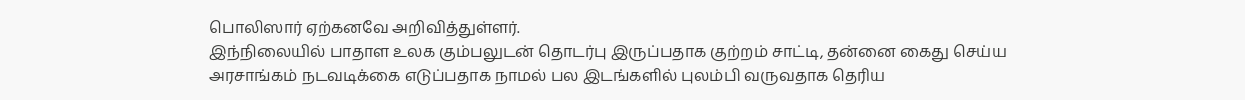பொலிஸார் ஏற்கனவே அறிவித்துள்ளர்.
இந்நிலையில் பாதாள உலக கும்பலுடன் தொடர்பு இருப்பதாக குற்றம் சாட்டி, தன்னை கைது செய்ய அரசாங்கம் நடவடிக்கை எடுப்பதாக நாமல் பல இடங்களில் புலம்பி வருவதாக தெரிய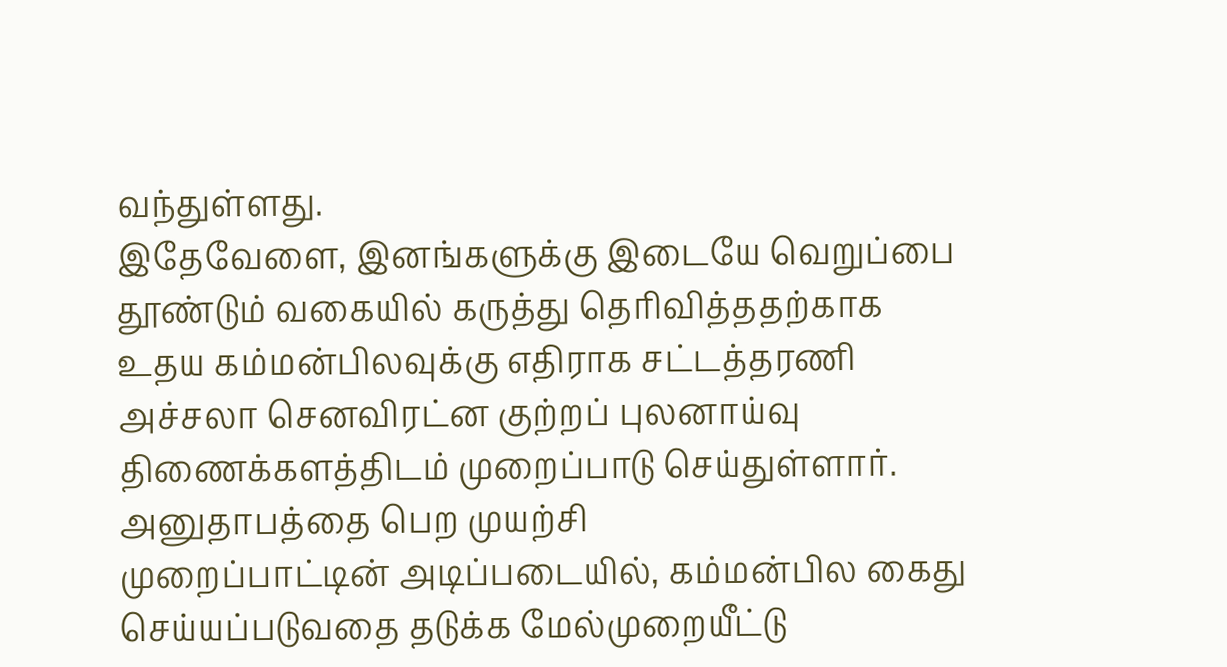வந்துள்ளது.
இதேவேளை, இனங்களுக்கு இடையே வெறுப்பை தூண்டும் வகையில் கருத்து தெரிவித்ததற்காக உதய கம்மன்பிலவுக்கு எதிராக சட்டத்தரணி அச்சலா செனவிரட்ன குற்றப் புலனாய்வு திணைக்களத்திடம் முறைப்பாடு செய்துள்ளார்.
அனுதாபத்தை பெற முயற்சி
முறைப்பாட்டின் அடிப்படையில், கம்மன்பில கைது செய்யப்படுவதை தடுக்க மேல்முறையீட்டு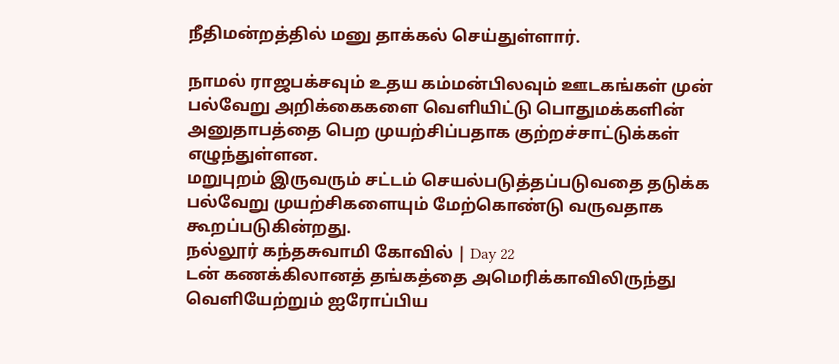நீதிமன்றத்தில் மனு தாக்கல் செய்துள்ளார்.

நாமல் ராஜபக்சவும் உதய கம்மன்பிலவும் ஊடகங்கள் முன் பல்வேறு அறிக்கைகளை வெளியிட்டு பொதுமக்களின் அனுதாபத்தை பெற முயற்சிப்பதாக குற்றச்சாட்டுக்கள் எழுந்துள்ளன.
மறுபுறம் இருவரும் சட்டம் செயல்படுத்தப்படுவதை தடுக்க பல்வேறு முயற்சிகளையும் மேற்கொண்டு வருவதாக கூறப்படுகின்றது.
நல்லூர் கந்தசுவாமி கோவில் | Day 22
டன் கணக்கிலானத் தங்கத்தை அமெரிக்காவிலிருந்து வெளியேற்றும் ஐரோப்பிய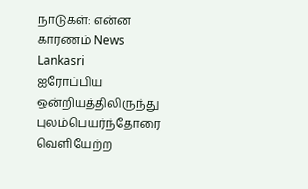நாடுகள்: என்ன காரணம் News Lankasri
ஐரோப்பிய ஒன்றியத்திலிருந்து புலம்பெயர்ந்தோரை வெளியேற்ற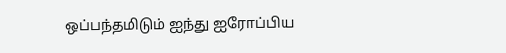ஒப்பந்தமிடும் ஐந்து ஐரோப்பிய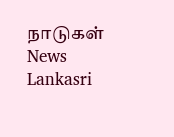நாடுகள் News Lankasri